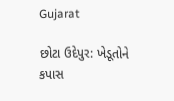Gujarat

છોટા ઉદેપુર: ખેડૂતોને કપાસ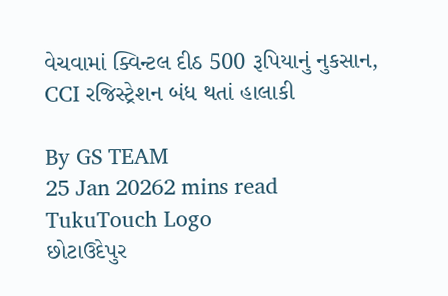વેચવામાં ક્વિન્ટલ દીઠ 500 રૂપિયાનું નુકસાન, CCI રજિસ્ટ્રેશન બંધ થતાં હાલાકી

By GS TEAM
25 Jan 20262 mins read
TukuTouch Logo
છોટાઉદેપુર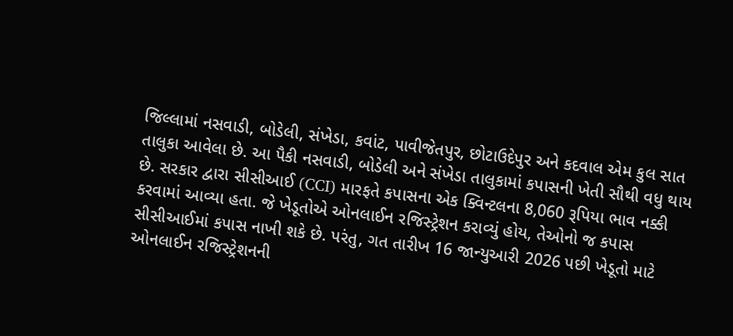જિલ્લામાં નસવાડી, બોડેલી, સંખેડા, કવાંટ, પાવીજેતપુર, છોટાઉદેપુર અને કદવાલ એમ કુલ સાત તાલુકા આવેલા છે. આ પૈકી નસવાડી, બોડેલી અને સંખેડા તાલુકામાં કપાસની ખેતી સૌથી વધુ થાય છે. સરકાર દ્વારા સીસીઆઈ (CCI) મારફતે કપાસના એક ક્વિન્ટલના 8,060 રૂપિયા ભાવ નક્કી કરવામાં આવ્યા હતા. જે ખેડૂતોએ ઓનલાઈન રજિસ્ટ્રેશન કરાવ્યું હોય, તેઓનો જ કપાસ સીસીઆઈમાં કપાસ નાખી શકે છે. પરંતુ, ગત તારીખ 16 જાન્યુઆરી 2026 પછી ખેડૂતો માટે ઓનલાઈન રજિસ્ટ્રેશનની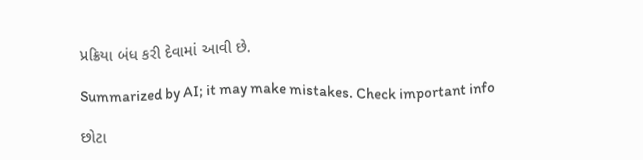પ્રક્રિયા બંધ કરી દેવામાં આવી છે.

Summarized by AI; it may make mistakes. Check important info

છોટા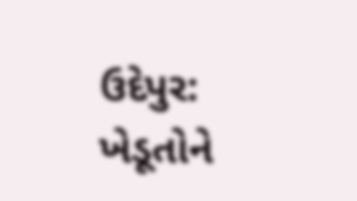ઉદેપુર: ખેડૂતોને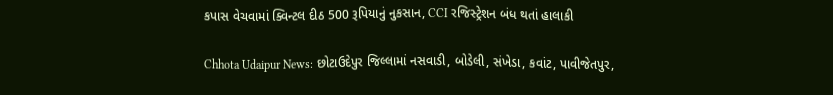કપાસ વેચવામાં ક્વિન્ટલ દીઠ 500 રૂપિયાનું નુકસાન, CCI રજિસ્ટ્રેશન બંધ થતાં હાલાકી

Chhota Udaipur News: છોટાઉદેપુર જિલ્લામાં નસવાડી, બોડેલી, સંખેડા, કવાંટ, પાવીજેતપુર,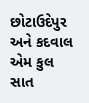છોટાઉદેપુર અને કદવાલ એમ કુલ સાત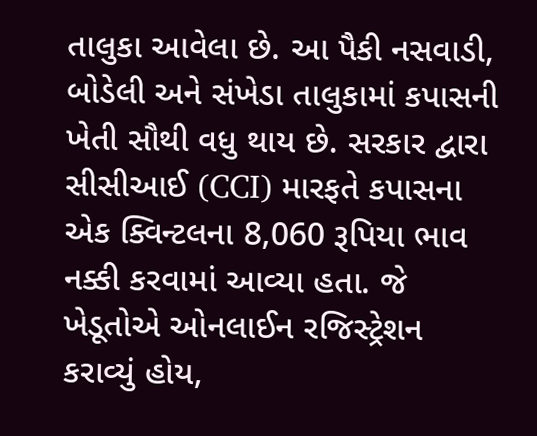તાલુકા આવેલા છે. આ પૈકી નસવાડી, બોડેલી અને સંખેડા તાલુકામાં કપાસની ખેતી સૌથી વધુ થાય છે. સરકાર દ્વારા સીસીઆઈ (CCI) મારફતે કપાસના એક ક્વિન્ટલના 8,060 રૂપિયા ભાવ નક્કી કરવામાં આવ્યા હતા. જે ખેડૂતોએ ઓનલાઈન રજિસ્ટ્રેશન કરાવ્યું હોય,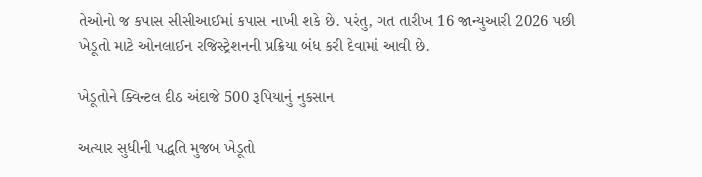તેઓનો જ કપાસ સીસીઆઈમાં કપાસ નાખી શકે છે. પરંતુ, ગત તારીખ 16 જાન્યુઆરી 2026 પછી ખેડૂતો માટે ઓનલાઈન રજિસ્ટ્રેશનની પ્રક્રિયા બંધ કરી દેવામાં આવી છે.

ખેડૂતોને ક્વિન્ટલ દીઠ અંદાજે 500 રૂપિયાનું નુકસાન

અત્યાર સુધીની પદ્ધતિ મુજબ ખેડૂતો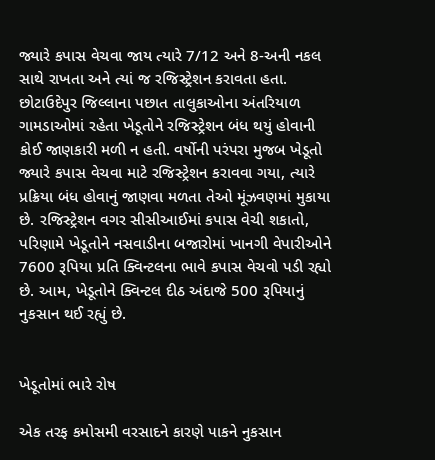જ્યારે કપાસ વેચવા જાય ત્યારે 7/12 અને 8-અની નકલ સાથે રાખતા અને ત્યાં જ રજિસ્ટ્રેશન કરાવતા હતા. છોટાઉદેપુર જિલ્લાના પછાત તાલુકાઓના અંતરિયાળ ગામડાઓમાં રહેતા ખેડૂતોને રજિસ્ટ્રેશન બંધ થયું હોવાની કોઈ જાણકારી મળી ન હતી. વર્ષોની પરંપરા મુજબ ખેડૂતો જ્યારે કપાસ વેચવા માટે રજિસ્ટ્રેશન કરાવવા ગયા, ત્યારે પ્રક્રિયા બંધ હોવાનું જાણવા મળતા તેઓ મૂંઝવણમાં મુકાયા છે. રજિસ્ટ્રેશન વગર સીસીઆઈમાં કપાસ વેચી શકાતો, પરિણામે ખેડૂતોને નસવાડીના બજારોમાં ખાનગી વેપારીઓને 7600 રૂપિયા પ્રતિ ક્વિન્ટલના ભાવે કપાસ વેચવો પડી રહ્યો છે. આમ, ખેડૂતોને ક્વિન્ટલ દીઠ અંદાજે 500 રૂપિયાનું નુકસાન થઈ રહ્યું છે.


ખેડૂતોમાં ભારે રોષ

એક તરફ કમોસમી વરસાદને કારણે પાકને નુકસાન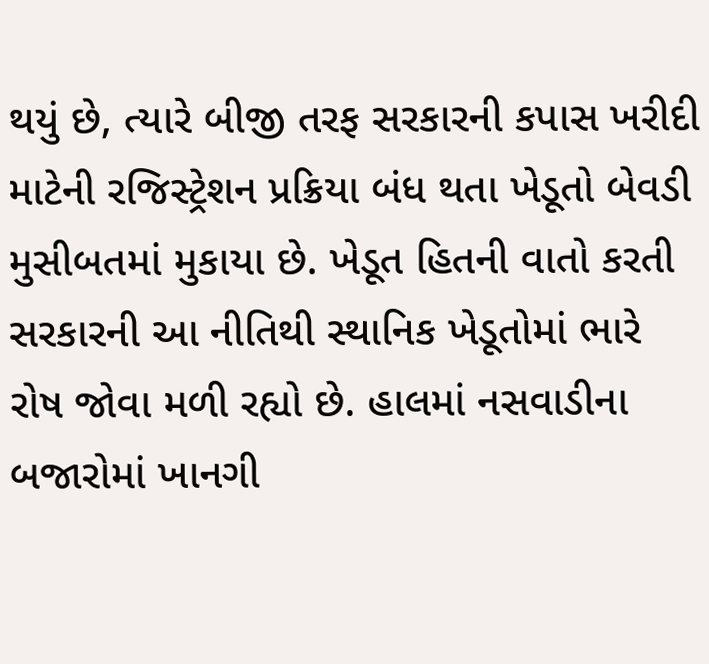થયું છે, ત્યારે બીજી તરફ સરકારની કપાસ ખરીદી માટેની રજિસ્ટ્રેશન પ્રક્રિયા બંધ થતા ખેડૂતો બેવડી મુસીબતમાં મુકાયા છે. ખેડૂત હિતની વાતો કરતી સરકારની આ નીતિથી સ્થાનિક ખેડૂતોમાં ભારે રોષ જોવા મળી રહ્યો છે. હાલમાં નસવાડીના બજારોમાં ખાનગી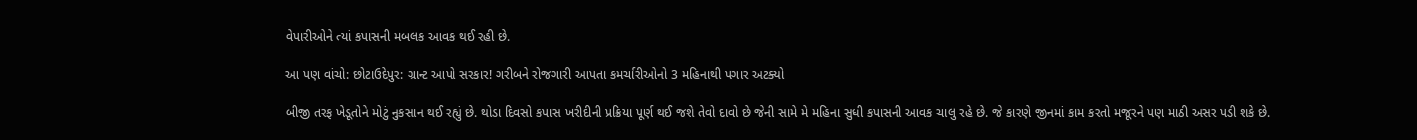વેપારીઓને ત્યાં કપાસની મબલક આવક થઈ રહી છે.

આ પણ વાંચો: છોટાઉદેપુર: ગ્રાન્ટ આપો સરકાર! ગરીબને રોજગારી આપતા કમર્ચારીઓનો 3 મહિનાથી પગાર અટક્યો

બીજી તરફ ખેડૂતોને મોટું નુકસાન થઈ રહ્યું છે. થોડા દિવસો કપાસ ખરીદીની પ્રક્રિયા પૂર્ણ થઈ જશે તેવો દાવો છે જેની સામે મે મહિના સુધી કપાસની આવક ચાલુ રહે છે. જે કારણે જીનમાં કામ કરતો મજૂરને પણ માઠી અસર પડી શકે છે.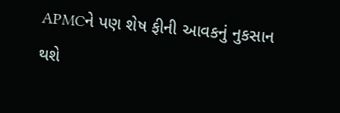APMCને પણ શેષ ફીની આવકનું નુકસાન થશે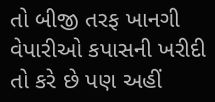તો બીજી તરફ ખાનગી વેપારીઓ કપાસની ખરીદી તો કરે છે પણ અહીં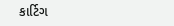કાર્ટિગ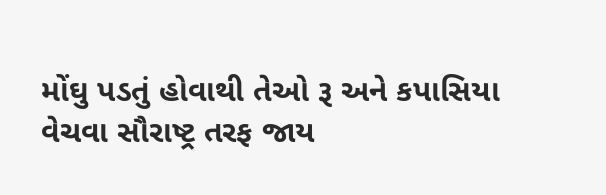મોંઘુ પડતું હોવાથી તેઓ રૂ અને કપાસિયા વેચવા સૌરાષ્ટ્ર તરફ જાય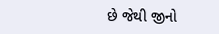છે જેથી જીનો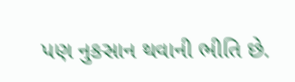પણ નુકસાન થવાની ભીતિ છે.